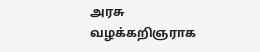அரசு வழக்கறிஞராக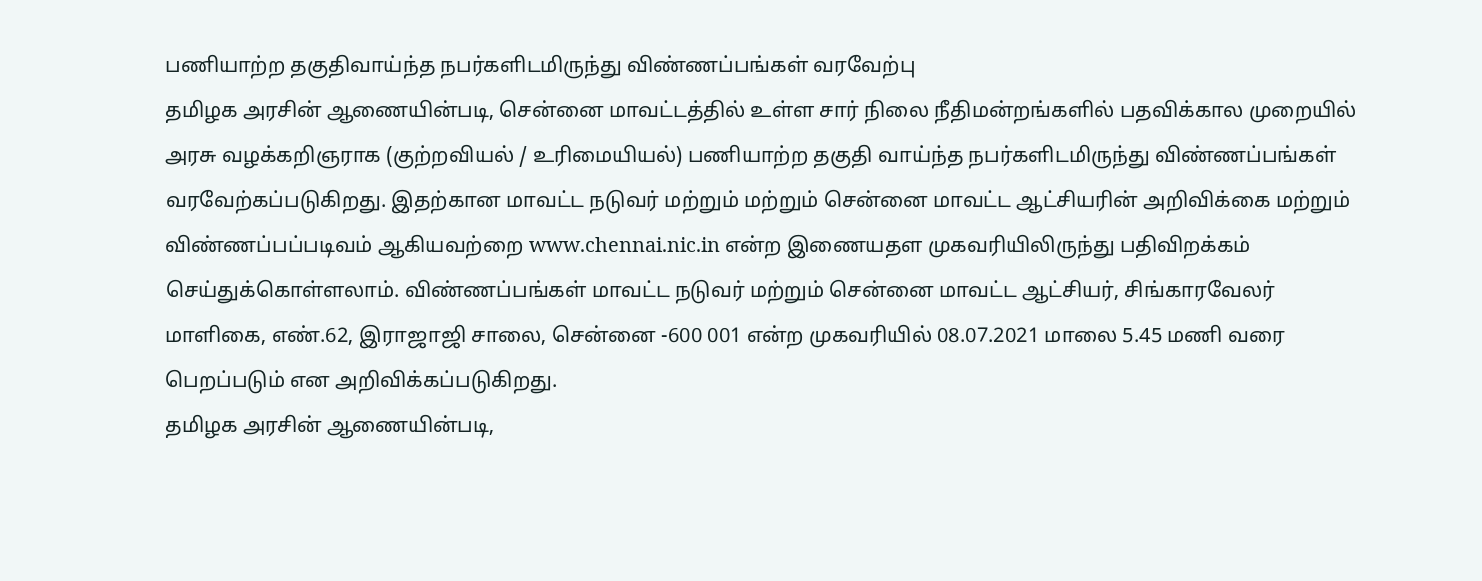பணியாற்ற தகுதிவாய்ந்த நபர்களிடமிருந்து விண்ணப்பங்கள் வரவேற்பு
தமிழக அரசின் ஆணையின்படி, சென்னை மாவட்டத்தில் உள்ள சார் நிலை நீதிமன்றங்களில் பதவிக்கால முறையில் அரசு வழக்கறிஞராக (குற்றவியல் / உரிமையியல்) பணியாற்ற தகுதி வாய்ந்த நபர்களிடமிருந்து விண்ணப்பங்கள் வரவேற்கப்படுகிறது. இதற்கான மாவட்ட நடுவர் மற்றும் மற்றும் சென்னை மாவட்ட ஆட்சியரின் அறிவிக்கை மற்றும் விண்ணப்பப்படிவம் ஆகியவற்றை www.chennai.nic.in என்ற இணையதள முகவரியிலிருந்து பதிவிறக்கம் செய்துக்கொள்ளலாம். விண்ணப்பங்கள் மாவட்ட நடுவர் மற்றும் சென்னை மாவட்ட ஆட்சியர், சிங்காரவேலர் மாளிகை, எண்.62, இராஜாஜி சாலை, சென்னை -600 001 என்ற முகவரியில் 08.07.2021 மாலை 5.45 மணி வரை பெறப்படும் என அறிவிக்கப்படுகிறது.
தமிழக அரசின் ஆணையின்படி,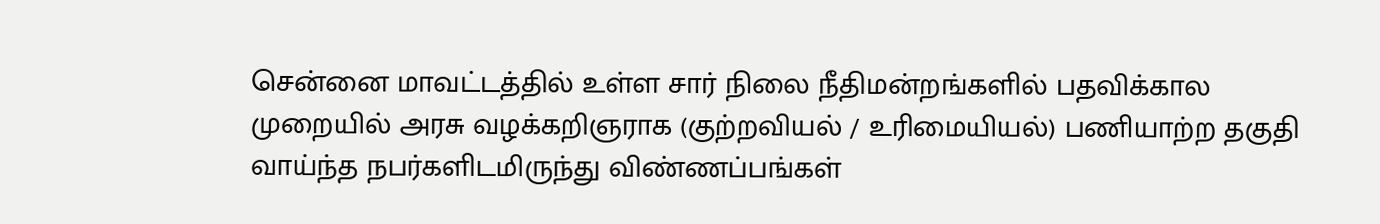சென்னை மாவட்டத்தில் உள்ள சார் நிலை நீதிமன்றங்களில் பதவிக்கால முறையில் அரசு வழக்கறிஞராக (குற்றவியல் / உரிமையியல்) பணியாற்ற தகுதி வாய்ந்த நபர்களிடமிருந்து விண்ணப்பங்கள்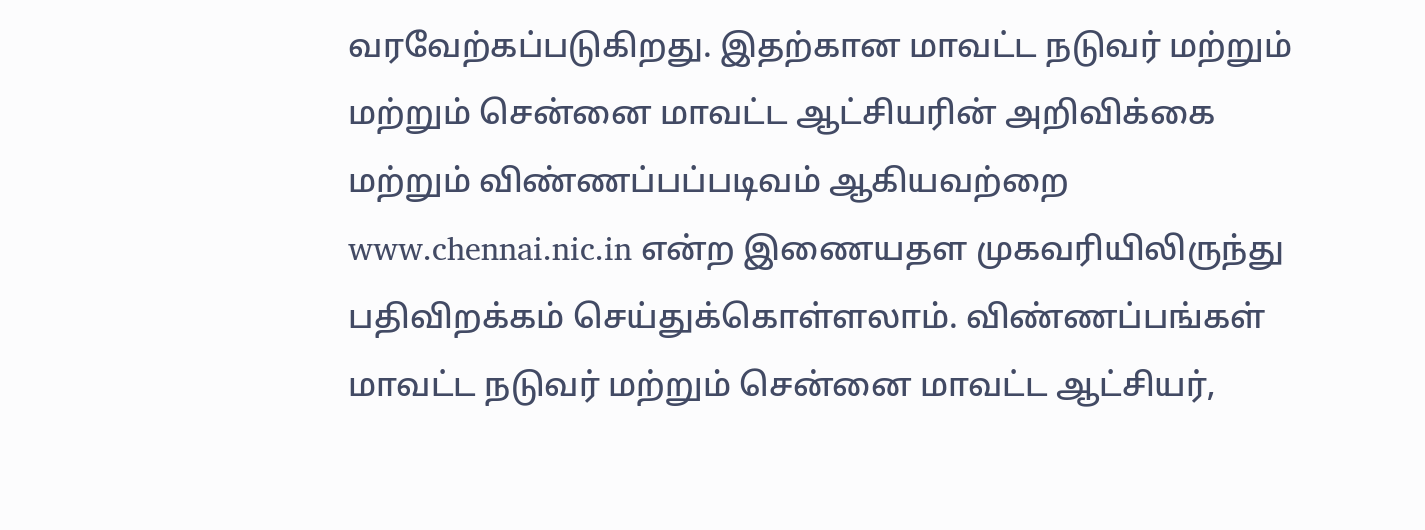வரவேற்கப்படுகிறது. இதற்கான மாவட்ட நடுவர் மற்றும் மற்றும் சென்னை மாவட்ட ஆட்சியரின் அறிவிக்கை மற்றும் விண்ணப்பப்படிவம் ஆகியவற்றை www.chennai.nic.in என்ற இணையதள முகவரியிலிருந்து பதிவிறக்கம் செய்துக்கொள்ளலாம். விண்ணப்பங்கள் மாவட்ட நடுவர் மற்றும் சென்னை மாவட்ட ஆட்சியர்,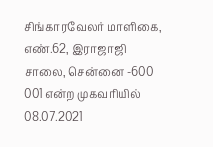சிங்காரவேலர் மாளிகை, எண்.62, இராஜாஜி சாலை, சென்னை -600 001 என்ற முகவரியில் 08.07.2021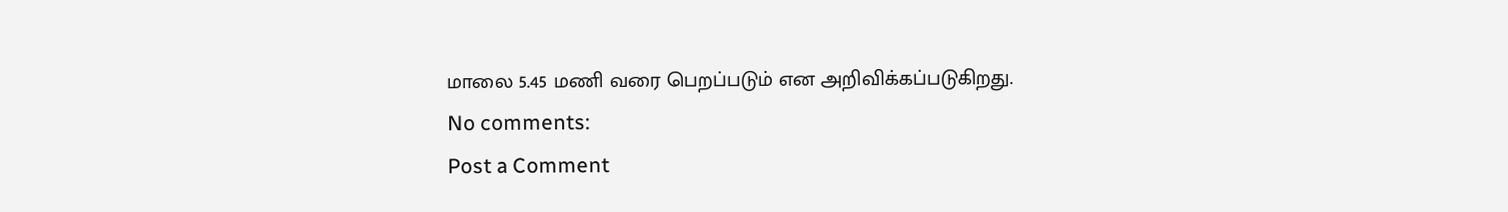மாலை 5.45 மணி வரை பெறப்படும் என அறிவிக்கப்படுகிறது.
No comments:
Post a Comment